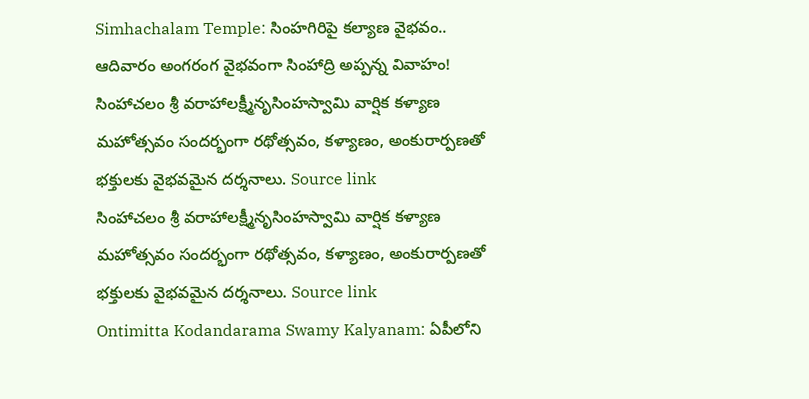Simhachalam Temple: సింహగిరిపై కల్యాణ వైభవం.. ఆదివారం అంగరంగ వైభవంగా సింహాద్రి అప్పన్న వివాహం!
సింహాచలం శ్రీ వరాహాలక్ష్మీనృసింహస్వామి వార్షిక కళ్యాణ మహోత్సవం సందర్భంగా రథోత్సవం, కళ్యాణం, అంకురార్పణతో భక్తులకు వైభవమైన దర్శనాలు. Source link
సింహాచలం శ్రీ వరాహాలక్ష్మీనృసింహస్వామి వార్షిక కళ్యాణ మహోత్సవం సందర్భంగా రథోత్సవం, కళ్యాణం, అంకురార్పణతో భక్తులకు వైభవమైన దర్శనాలు. Source link
Ontimitta Kodandarama Swamy Kalyanam: ఏపీలోని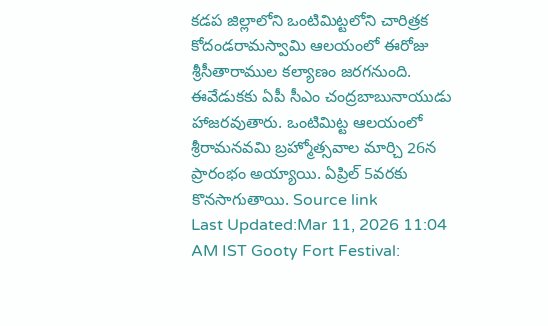కడప జిల్లాలోని ఒంటిమిట్టలోని చారిత్రక కోదండరామస్వామి ఆలయంలో ఈరోజు శ్రీసీతారాముల కల్యాణం జరగనుంది. ఈవేడుకకు ఏపీ సీఎం చంద్రబాబునాయుడు హాజరవుతారు. ఒంటిమిట్ట ఆలయంలో శ్రీరామనవమి బ్రహ్మోత్సవాల మార్చి 26న ప్రారంభం అయ్యాయి. ఏప్రిల్ 5వరకు కొనసాగుతాయి. Source link
Last Updated:Mar 11, 2026 11:04 AM IST Gooty Fort Festival: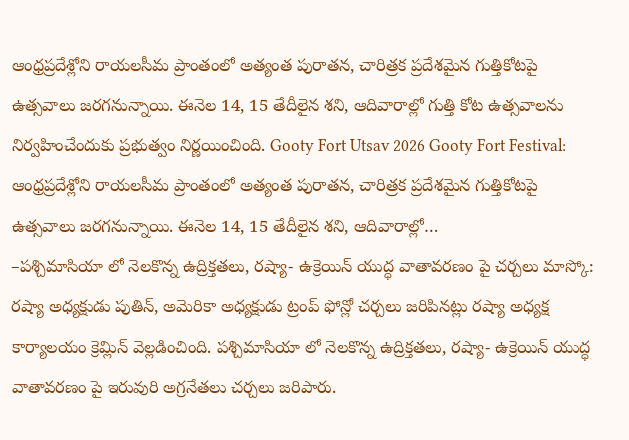ఆంధ్రప్రదేశ్లోని రాయలసీమ ప్రాంతంలో అత్యంత పురాతన, చారిత్రక ప్రదేశమైన గుత్తికోటపై ఉత్సవాలు జరగనున్నాయి. ఈనెల 14, 15 తేదీలైన శని, ఆదివారాల్లో గుత్తి కోట ఉత్సవాలను నిర్వహించేందుకు ప్రభుత్వం నిర్ణయించింది. Gooty Fort Utsav 2026 Gooty Fort Festival: ఆంధ్రప్రదేశ్లోని రాయలసీమ ప్రాంతంలో అత్యంత పురాతన, చారిత్రక ప్రదేశమైన గుత్తికోటపై ఉత్సవాలు జరగనున్నాయి. ఈనెల 14, 15 తేదీలైన శని, ఆదివారాల్లో…
–పశ్చిమాసియా లో నెలకొన్న ఉద్రిక్తతలు, రష్యా- ఉక్రెయిన్ యుద్ధ వాతావరణం పై చర్చలు మాస్కో: రష్యా అధ్యక్షుడు పుతిన్, అమెరికా అధ్యక్షుడు ట్రంప్ ఫోన్లో చర్చలు జరిపినట్లు రష్యా అధ్యక్ష కార్యాలయం క్రెమ్లిన్ వెల్లడించింది. పశ్చిమాసియా లో నెలకొన్న ఉద్రిక్తతలు, రష్యా- ఉక్రెయిన్ యుద్ధ వాతావరణం పై ఇరువురి అగ్రనేతలు చర్చలు జరిపారు.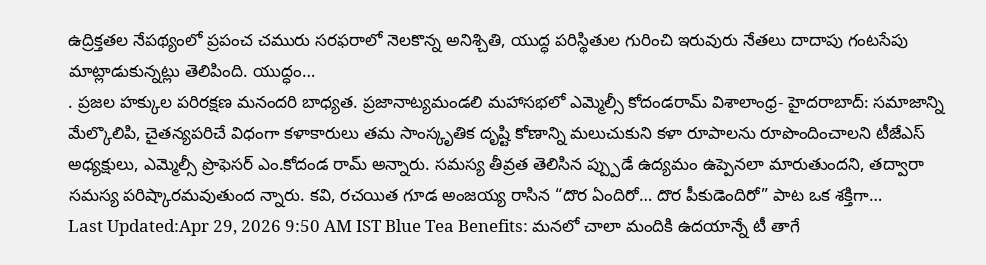ఉద్రిక్తతల నేపథ్యంలో ప్రపంచ చమురు సరఫరాలో నెలకొన్న అనిశ్చితి, యుద్ధ పరిస్థితుల గురించి ఇరువురు నేతలు దాదాపు గంటసేపు మాట్లాడుకున్నట్లు తెలిపింది. యుద్ధం…
. ప్రజల హక్కుల పరిరక్షణ మనందరి బాధ్యత. ప్రజానాట్యమండలి మహాసభలో ఎమ్మెల్సీ కోదండరామ్ విశాలాంధ్ర- హైదరాబాద్: సమాజాన్ని మేల్కొలిపి, చైతన్యపరిచే విధంగా కళాకారులు తమ సాంస్కృతిక దృష్టి కోణాన్ని మలుచుకుని కళా రూపాలను రూపొందించాలని టీజేఎస్ అధ్యక్షులు, ఎమ్మెల్సీ ప్రొఫెసర్ ఎం.కోదండ రామ్ అన్నారు. సమస్య తీవ్రత తెలిసిన ప్ప్పుడే ఉద్యమం ఉప్పెనలా మారుతుందని, తద్వారా సమస్య పరిష్కారమవుతుంద న్నారు. కవి, రచయిత గూడ అంజయ్య రాసిన “దొర ఏందిరో… దొర పీకుడెందిరో” పాట ఒక శక్తిగా…
Last Updated:Apr 29, 2026 9:50 AM IST Blue Tea Benefits: మనలో చాలా మందికి ఉదయాన్నే టీ తాగే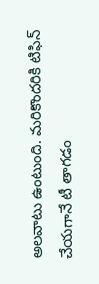అలవాటు ఉంటుంది. మరికొందరికి టిఫిన్ చేయగానే టీ తాగడం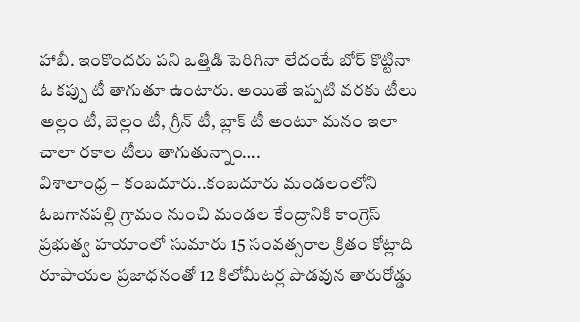హాబీ. ఇంకొందరు పని ఒత్తిడి పెరిగినా లేదంటే బోర్ కొట్టినా ఓ కప్పు టీ తాగుతూ ఉంటారు. అయితే ఇప్పటి వరకు టీలు అల్లం టీ, బెల్లం టీ, గ్రీన్ టీ, బ్లాక్ టీ అంటూ మనం ఇలా చాలా రకాల టీలు తాగుతున్నాం….
విశాలాంధ్ర – కంబదూరు..కంబదూరు మండలంలోని ఓబగానపల్లి గ్రామం నుంచి మండల కేంద్రానికి కాంగ్రెస్ ప్రభుత్వ హయాంలో సుమారు 15 సంవత్సరాల క్రితం కోట్లాది రూపాయల ప్రజాధనంతో 12 కిలోమీటర్ల పొడవున తారురోడ్డు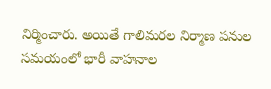నిర్మించారు. అయితే గాలిమరల నిర్మాణ పనుల సమయంలో భారీ వాహనాల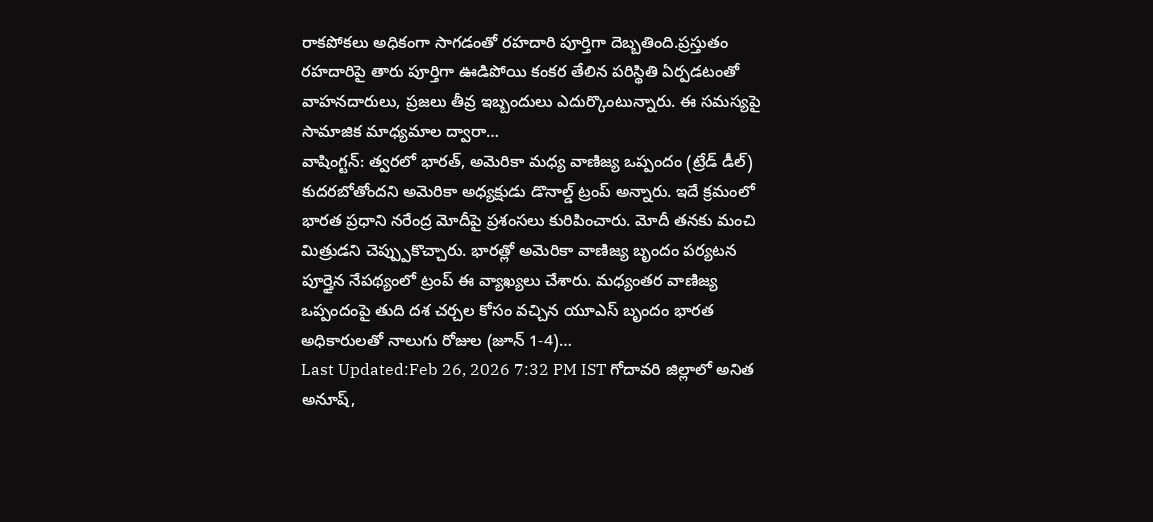రాకపోకలు అధికంగా సాగడంతో రహదారి పూర్తిగా దెబ్బతింది.ప్రస్తుతం రహదారిపై తారు పూర్తిగా ఊడిపోయి కంకర తేలిన పరిస్థితి ఏర్పడటంతో వాహనదారులు, ప్రజలు తీవ్ర ఇబ్బందులు ఎదుర్కొంటున్నారు. ఈ సమస్యపై సామాజిక మాధ్యమాల ద్వారా…
వాషింగ్టన్: త్వరలో భారత్, అమెరికా మధ్య వాణిజ్య ఒప్పందం (ట్రేడ్ డీల్) కుదరబోతోందని అమెరికా అధ్యక్షుడు డొనాల్డ్ ట్రంప్ అన్నారు. ఇదే క్రమంలో భారత ప్రధాని నరేంద్ర మోదీపై ప్రశంసలు కురిపించారు. మోదీ తనకు మంచి మిత్రుడని చెప్ప్పుకొచ్చారు. భారత్లో అమెరికా వాణిజ్య బృందం పర్యటన పూర్తైన నేపథ్యంలో ట్రంప్ ఈ వ్యాఖ్యలు చేశారు. మధ్యంతర వాణిజ్య ఒప్పందంపై తుది దశ చర్చల కోసం వచ్చిన యూఎస్ బృందం భారత అధికారులతో నాలుగు రోజుల (జూన్ 1-4)…
Last Updated:Feb 26, 2026 7:32 PM IST గోదావరి జిల్లాలో అనిత అనూష్,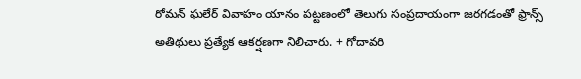రోమన్ ఘలేర్ వివాహం యానం పట్టణంలో తెలుగు సంప్రదాయంగా జరగడంతో ఫ్రాన్స్ అతిథులు ప్రత్యేక ఆకర్షణగా నిలిచారు. + గోదావరి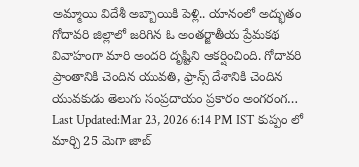అమ్మాయి విదేశీ అబ్బాయికి పెళ్లి.. యానంలో అద్భుతం గోదావరి జిల్లాలో జరిగిన ఓ అంతర్జాతీయ ప్రేమకథ వివాహంగా మారి అందరి దృష్టిని ఆకర్షించింది. గోదావరి ప్రాంతానికి చెందిన యువతి, ఫ్రాన్స్ దేశానికి చెందిన యువకుడు తెలుగు సంప్రదాయం ప్రకారం అంగరంగ…
Last Updated:Mar 23, 2026 6:14 PM IST కుప్పం లో మార్చి 25 మెగా జాబ్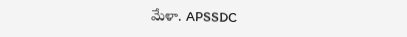మేళా. APSSDC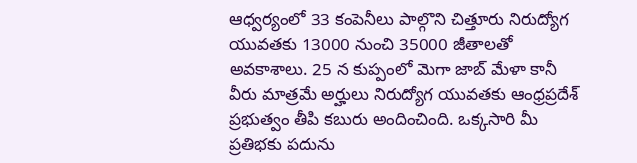ఆధ్వర్యంలో 33 కంపెనీలు పాల్గొని చిత్తూరు నిరుద్యోగ యువతకు 13000 నుంచి 35000 జీతాలతో అవకాశాలు. 25 న కుప్పంలో మెగా జాబ్ మేళా కానీ వీరు మాత్రమే అర్హులు నిరుద్యోగ యువతకు ఆంధ్రప్రదేశ్ ప్రభుత్వం తీపి కబురు అందించింది. ఒక్కసారి మీ ప్రతిభకు పదును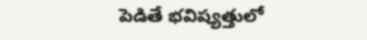పెడితే భవిష్యత్తులో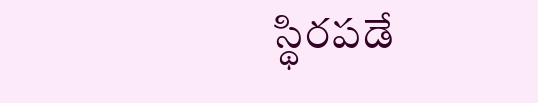స్థిరపడే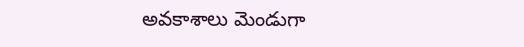అవకాశాలు మెండుగా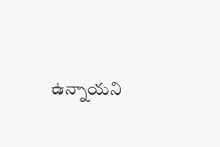ఉన్నాయని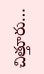చిత్తూరు…